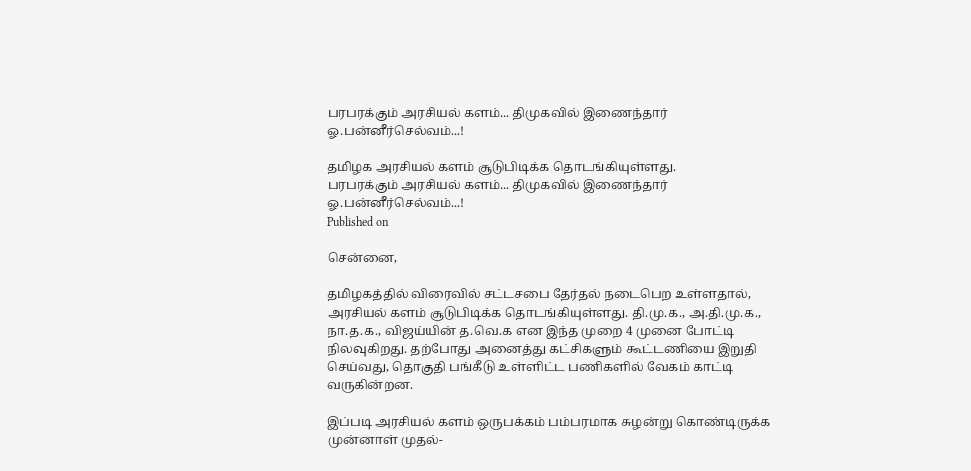பரபரக்கும் அரசியல் களம்... திமுகவில் இணைந்தார் ஓ.பன்னீர்செல்வம்...!

தமிழக அரசியல் களம் சூடுபிடிக்க தொடங்கியுள்ளது.
பரபரக்கும் அரசியல் களம்... திமுகவில் இணைந்தார் ஓ.பன்னீர்செல்வம்...!
Published on

சென்னை,

தமிழகத்தில் விரைவில் சட்டசபை தேர்தல் நடைபெற உள்ளதால், அரசியல் களம் சூடுபிடிக்க தொடங்கியுள்ளது. தி.மு.க., அ.தி.மு.க., நா.த.க., விஜய்யின் த.வெ.க என இந்த முறை 4 முனை போட்டி நிலவுகிறது. தற்போது அனைத்து கட்சிகளும் கூட்டணியை இறுதி செய்வது, தொகுதி பங்கீடு உள்ளிட்ட பணிகளில் வேகம் காட்டி வருகின்றன.

இப்படி அரசியல் களம் ஒருபக்கம் பம்பரமாக சுழன்று கொண்டிருக்க முன்னாள் முதல்-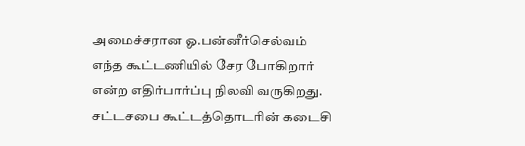அமைச்சரான ஓ.பன்னீர்செல்வம் எந்த கூட்டணியில் சேர போகிறார் என்ற எதிர்பார்ப்பு நிலவி வருகிறது. சட்டசபை கூட்டத்தொடரின் கடைசி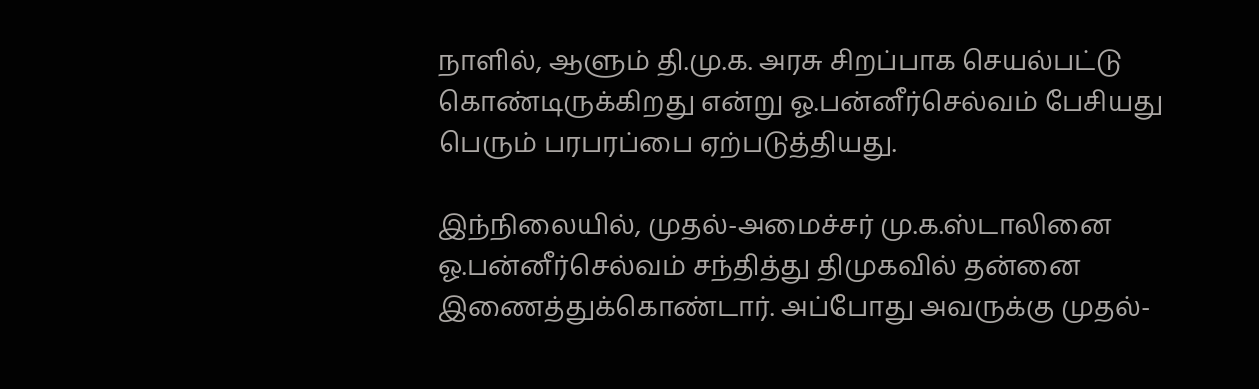நாளில், ஆளும் தி.மு.க. அரசு சிறப்பாக செயல்பட்டு கொண்டிருக்கிறது என்று ஓ.பன்னீர்செல்வம் பேசியது பெரும் பரபரப்பை ஏற்படுத்தியது.

இந்நிலையில், முதல்-அமைச்சர் மு.க.ஸ்டாலினை ஓ.பன்னீர்செல்வம் சந்தித்து திமுகவில் தன்னை இணைத்துக்கொண்டார். அப்போது அவருக்கு முதல்-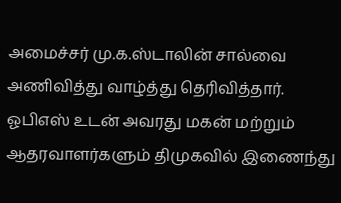அமைச்சர் மு.க.ஸ்டாலின் சால்வை அணிவித்து வாழ்த்து தெரிவித்தார். ஓபிஎஸ் உடன் அவரது மகன் மற்றும் ஆதரவாளர்களும் திமுகவில் இணைந்து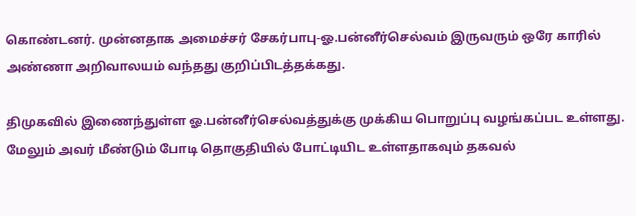கொண்டனர். முன்னதாக அமைச்சர் சேகர்பாபு-ஓ.பன்னீர்செல்வம் இருவரும் ஒரே காரில் அண்ணா அறிவாலயம் வந்தது குறிப்பிடத்தக்கது.

திமுகவில் இணைந்துள்ள ஓ.பன்னீர்செல்வத்துக்கு முக்கிய பொறுப்பு வழங்கப்பட உள்ளது. மேலும் அவர் மீண்டும் போடி தொகுதியில் போட்டியிட உள்ளதாகவும் தகவல்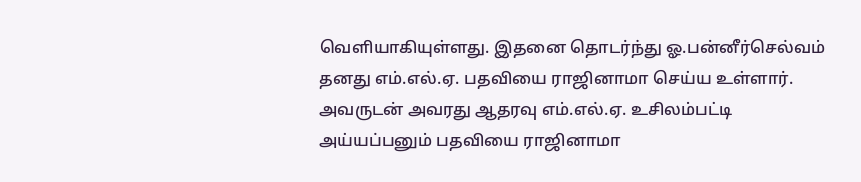வெளியாகியுள்ளது. இதனை தொடர்ந்து ஓ.பன்னீர்செல்வம் தனது எம்.எல்.ஏ. பதவியை ராஜினாமா செய்ய உள்ளார். அவருடன் அவரது ஆதரவு எம்.எல்.ஏ. உசிலம்பட்டி அய்யப்பனும் பதவியை ராஜினாமா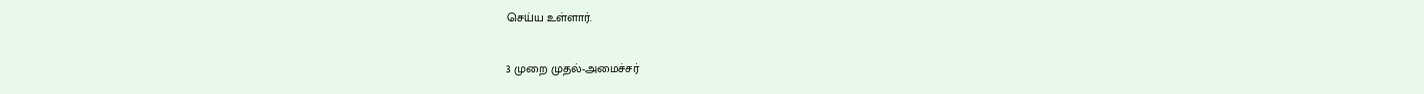செய்ய உள்ளார்.

3 முறை முதல்-அமைச்சர்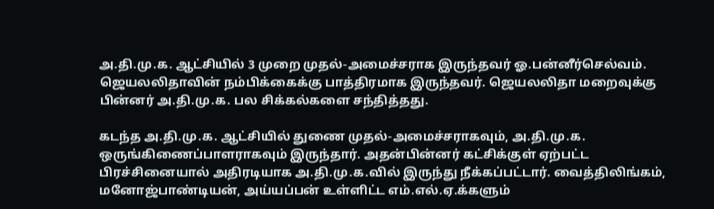அ.தி.மு.க. ஆட்சியில் 3 முறை முதல்-அமைச்சராக இருந்தவர் ஓ.பன்னீர்செல்வம். ஜெயலலிதாவின் நம்பிக்கைக்கு பாத்திரமாக இருந்தவர். ஜெயலலிதா மறைவுக்கு பின்னர் அ.தி.மு.க. பல சிக்கல்களை சந்தித்தது.

கடந்த அ.தி.மு.க. ஆட்சியில் துணை முதல்-அமைச்சராகவும், அ.தி.மு.க. ஒருங்கிணைப்பாளராகவும் இருந்தார். அதன்பின்னர் கட்சிக்குள் ஏற்பட்ட பிரச்சினையால் அதிரடியாக அ.தி.மு.க.வில் இருந்து நீக்கப்பட்டார். வைத்திலிங்கம், மனோஜ்பாண்டியன், அய்யப்பன் உள்ளிட்ட எம்.எல்.ஏ.க்களும்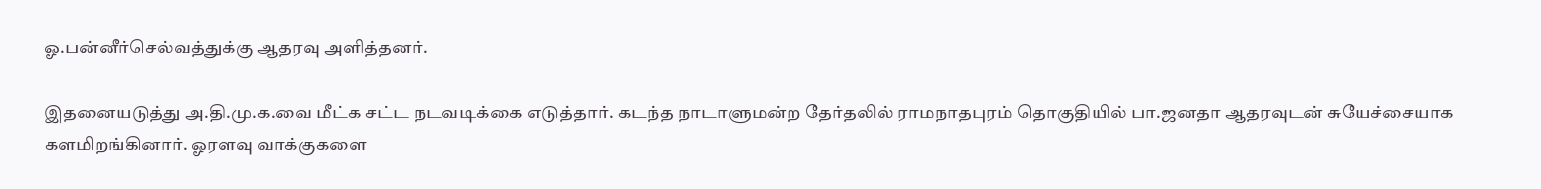ஓ.பன்னீர்செல்வத்துக்கு ஆதரவு அளித்தனர்.

இதனையடுத்து அ.தி.மு.க.வை மீட்க சட்ட நடவடிக்கை எடுத்தார். கடந்த நாடாளுமன்ற தேர்தலில் ராமநாதபுரம் தொகுதியில் பா.ஜனதா ஆதரவுடன் சுயேச்சையாக களமிறங்கினார். ஓரளவு வாக்குகளை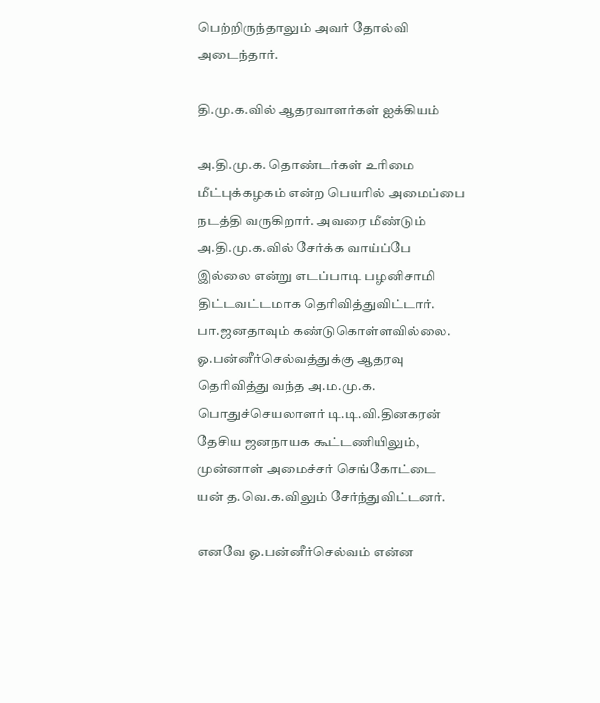பெற்றிருந்தாலும் அவர் தோல்வி அடைந்தார்.

தி.மு.க.வில் ஆதரவாளர்கள் ஐக்கியம்

அ.தி.மு.க. தொண்டர்கள் உரிமை மீட்புக்கழகம் என்ற பெயரில் அமைப்பை நடத்தி வருகிறார். அவரை மீண்டும் அ.தி.மு.க.வில் சேர்க்க வாய்ப்பே இல்லை என்று எடப்பாடி பழனிசாமி திட்டவட்டமாக தெரிவித்துவிட்டார். பா.ஜனதாவும் கண்டுகொள்ளவில்லை. ஓ.பன்னீர்செல்வத்துக்கு ஆதரவு தெரிவித்து வந்த அ.ம.மு.க. பொதுச்செயலாளர் டி.டி.வி.தினகரன் தேசிய ஜனநாயக கூட்டணியிலும், முன்னாள் அமைச்சர் செங்கோட்டை யன் த.வெ.க.விலும் சேர்ந்துவிட்டனர்.

எனவே ஓ.பன்னீர்செல்வம் என்ன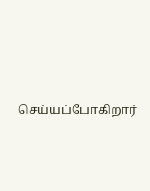செய்யப்போகிறார்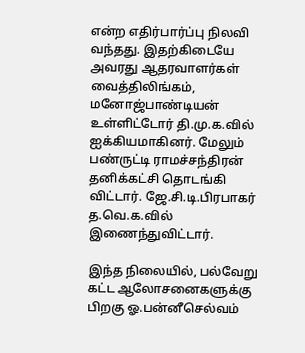என்ற எதிர்பார்ப்பு நிலவி வந்தது. இதற்கிடையே அவரது ஆதரவாளர்கள் வைத்திலிங்கம், மனோஜ்பாண்டியன் உள்ளிட்டோர் தி.மு.க.வில் ஐக்கியமாகினர். மேலும் பண்ருட்டி ராமச்சந்திரன் தனிக்கட்சி தொடங்கி விட்டார். ஜே.சி.டி.பிரபாகர் த.வெ.க.வில் இணைந்துவிட்டார்.

இந்த நிலையில், பல்வேறு கட்ட ஆலோசனைகளுக்கு பிறகு ஓ.பன்னீசெல்வம்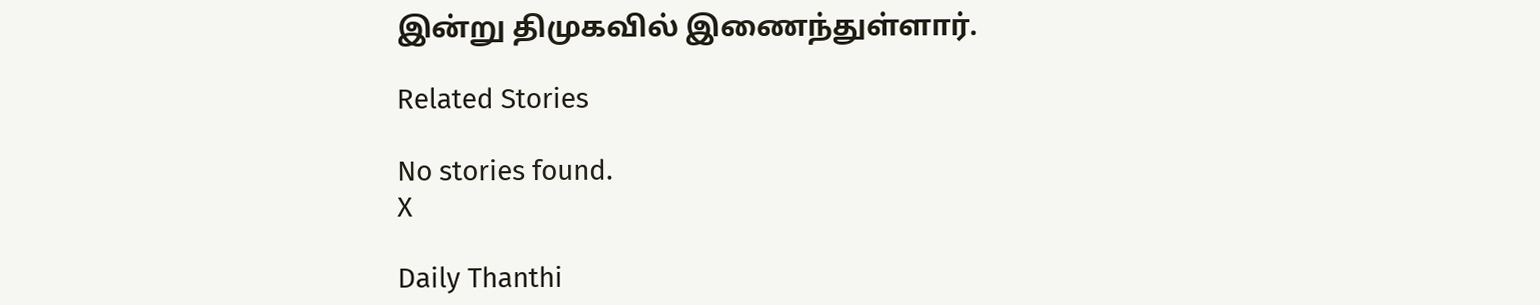இன்று திமுகவில் இணைந்துள்ளார்.

Related Stories

No stories found.
X

Daily Thanthi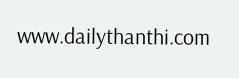www.dailythanthi.com